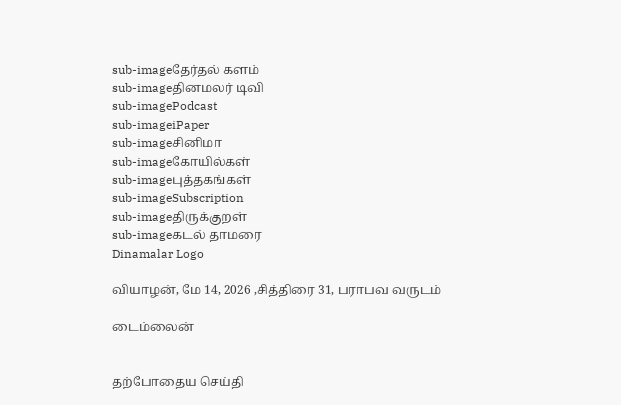sub-imageதேர்தல் களம்
sub-imageதினமலர் டிவி
sub-imagePodcast
sub-imageiPaper
sub-imageசினிமா
sub-imageகோயில்கள்
sub-imageபுத்தகங்கள்
sub-imageSubscription
sub-imageதிருக்குறள்
sub-imageகடல் தாமரை
Dinamalar Logo

வியாழன், மே 14, 2026 ,சித்திரை 31, பராபவ வருடம்

டைம்லைன்


தற்போதைய செய்தி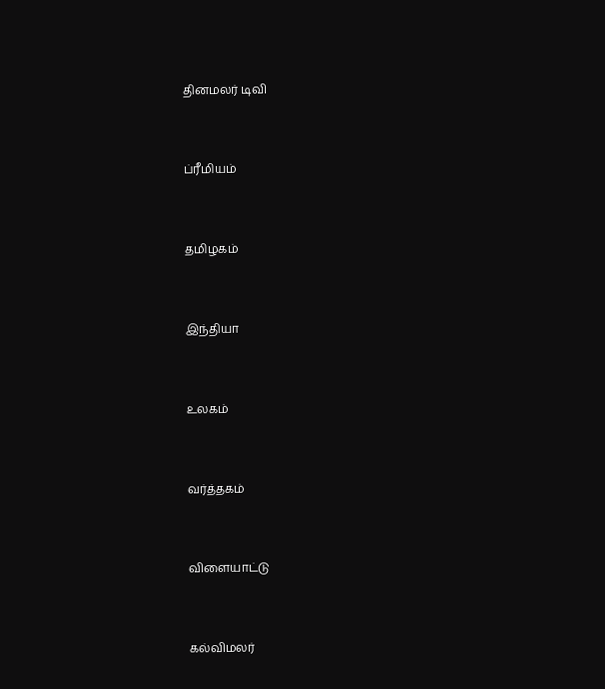தினமலர் டிவி


ப்ரீமியம்


தமிழகம்


இந்தியா


உலகம்


வர்த்தகம்


விளையாட்டு


கல்விமலர்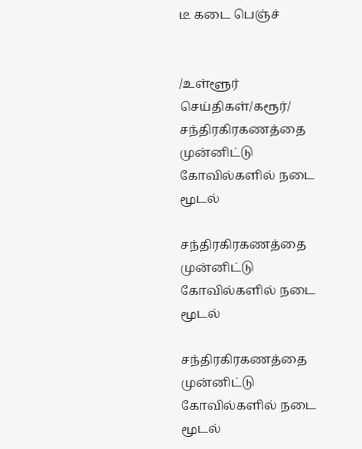டீ கடை பெஞ்ச்


/உள்ளூர் செய்திகள்/கரூர்/ சந்திரகிரகணத்தை முன்னிட்டு கோவில்களில் நடை மூடல்

சந்திரகிரகணத்தை முன்னிட்டு கோவில்களில் நடை மூடல்

சந்திரகிரகணத்தை முன்னிட்டு கோவில்களில் நடை மூடல்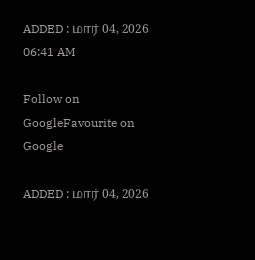ADDED : மார் 04, 2026 06:41 AM

Follow on GoogleFavourite on Google

ADDED : மார் 04, 2026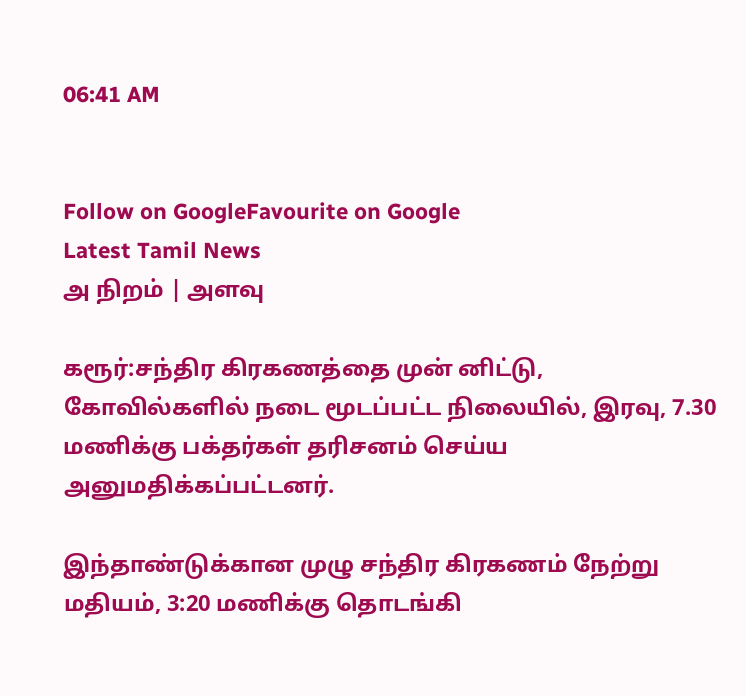06:41 AM


Follow on GoogleFavourite on Google
Latest Tamil News
அ நிறம் | அளவு

கரூர்:சந்திர கிரகணத்தை முன் னிட்டு, கோவில்களில் நடை மூடப்பட்ட நிலையில், இரவு, 7.30 மணிக்கு பக்தர்கள் தரிசனம் செய்ய அனுமதிக்கப்பட்டனர்.

இந்தாண்டுக்கான முழு சந்திர கிரகணம் நேற்று மதியம், 3:20 மணிக்கு தொடங்கி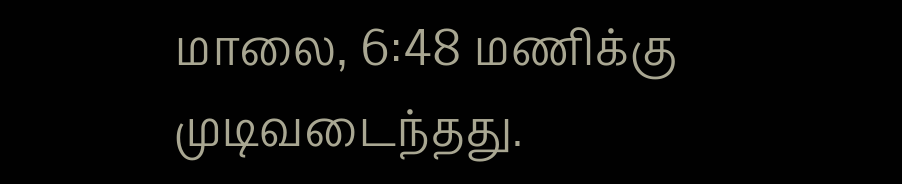மாலை, 6:48 மணிக்கு முடிவடைந்தது.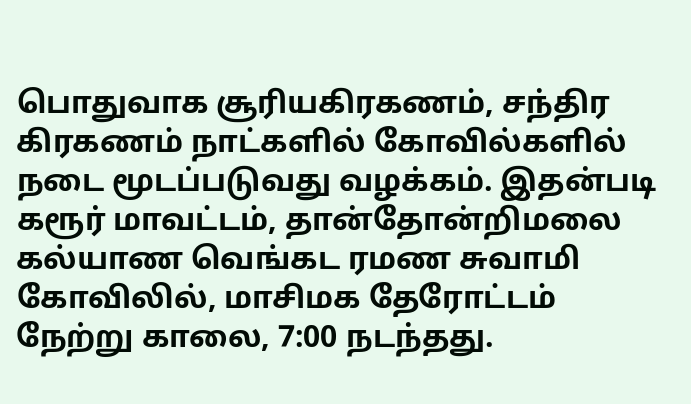பொதுவாக சூரியகிரகணம், சந்திர கிரகணம் நாட்களில் கோவில்களில் நடை மூடப்படுவது வழக்கம். இதன்படி கரூர் மாவட்டம், தான்தோன்றிமலை கல்யாண வெங்கட ரமண சுவாமி கோவிலில், மாசிமக தேரோட்டம் நேற்று காலை, 7:00 நடந்தது.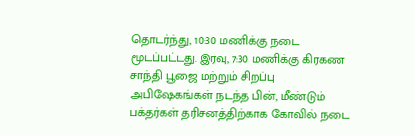தொடர்ந்து, 10:30 மணிக்கு நடை மூடப்பட்டது. இரவு, 7:30 மணிக்கு கிரகண சாந்தி பூஜை மற்றும் சிறப்பு அபிஷேகங்கள் நடந்த பின், மீண்டும் பக்தர்கள் தரிசனத்திற்காக கோவில் நடை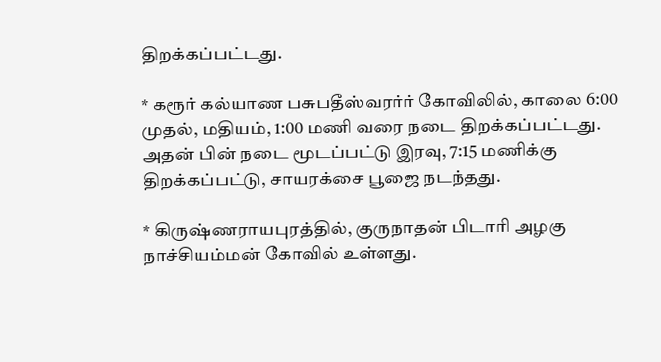திறக்கப்பட்டது.

* கரூர் கல்யாண பசுபதீஸ்வரர்ர் கோவிலில், காலை 6:00 முதல், மதியம், 1:00 மணி வரை நடை திறக்கப்பட்டது. அதன் பின் நடை மூடப்பட்டு இரவு, 7:15 மணிக்கு திறக்கப்பட்டு, சாயரக்சை பூஜை நடந்தது.

* கிருஷ்ணராயபுரத்தில், குருநாதன் பிடாரி அழகு நாச்சியம்மன் கோவில் உள்ளது.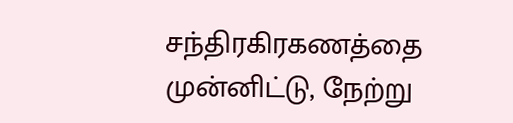சந்திரகிரகணத்தை முன்னிட்டு, நேற்று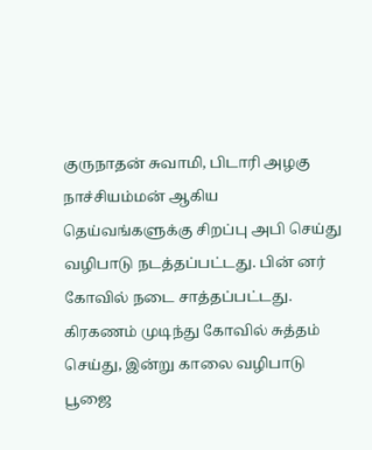குருநாதன் சுவாமி, பிடாரி அழகு நாச்சியம்மன் ஆகிய தெய்வங்களுக்கு சிறப்பு அபி செய்து வழிபாடு நடத்தப்பட்டது. பின் னர் கோவில் நடை சாத்தப்பட்டது. கிரகணம் முடிந்து கோவில் சுத்தம் செய்து, இன்று காலை வழிபாடு பூஜை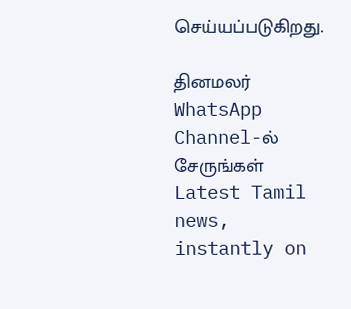செய்யப்படுகிறது.

தினமலர் WhatsApp Channel-ல் சேருங்கள்
Latest Tamil news, instantly on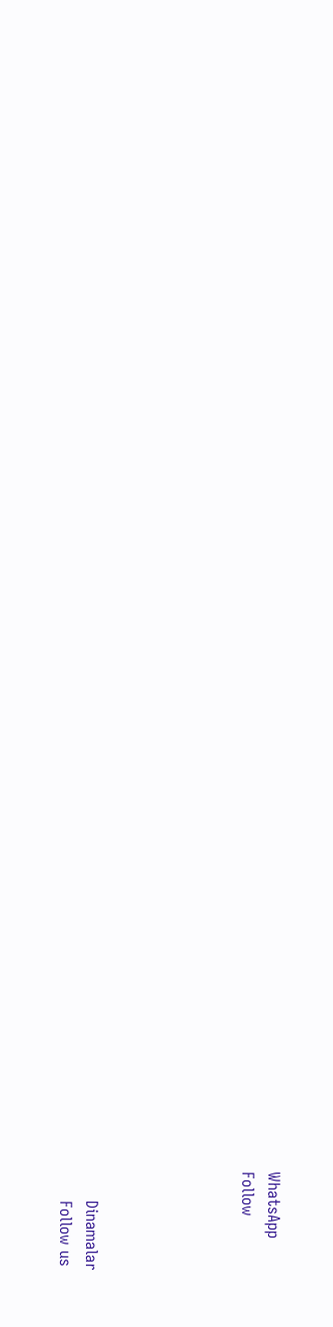WhatsApp
Follow





      Dinamalar
      Follow us